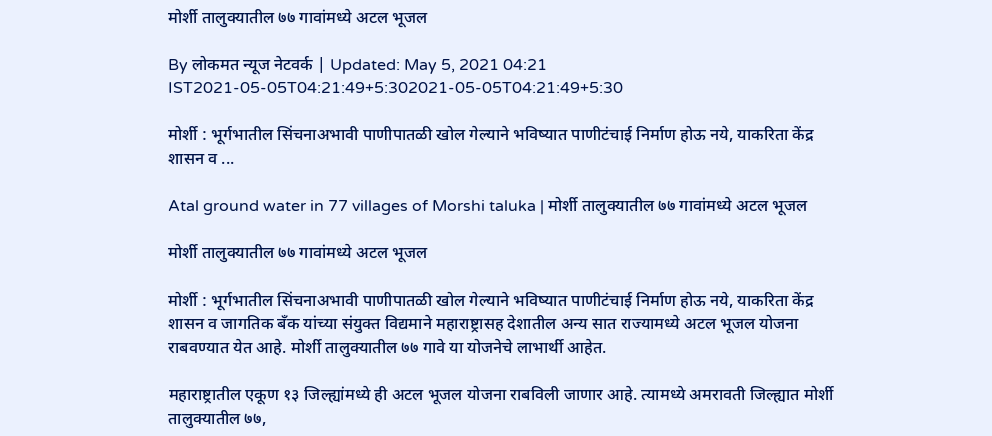मोर्शी तालुक्यातील ७७ गावांमध्ये अटल भूजल

By लोकमत न्यूज नेटवर्क | Updated: May 5, 2021 04:21 IST2021-05-05T04:21:49+5:302021-05-05T04:21:49+5:30

मोर्शी : भूर्गभातील सिंचनाअभावी पाणीपातळी खोल गेल्याने भविष्यात पाणीटंचाई निर्माण होऊ नये, याकरिता केंद्र शासन व ...

Atal ground water in 77 villages of Morshi taluka | मोर्शी तालुक्यातील ७७ गावांमध्ये अटल भूजल

मोर्शी तालुक्यातील ७७ गावांमध्ये अटल भूजल

मोर्शी : भूर्गभातील सिंचनाअभावी पाणीपातळी खोल गेल्याने भविष्यात पाणीटंचाई निर्माण होऊ नये, याकरिता केंद्र शासन व जागतिक बँक यांच्या संयुक्त विद्यमाने महाराष्ट्रासह देशातील अन्य सात राज्यामध्ये अटल भूजल योजना राबवण्यात येत आहे. मोर्शी तालुक्यातील ७७ गावे या योजनेचे लाभार्थी आहेत.

महाराष्ट्रातील एकूण १३ जिल्ह्यांमध्ये ही अटल भूजल योजना राबविली जाणार आहे. त्यामध्ये अमरावती जिल्ह्यात मोर्शी तालुक्यातील ७७,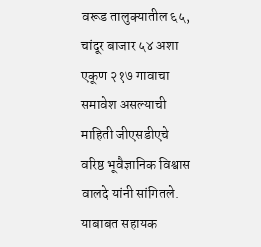वरूड तालुक्यातील ६५, चांदूर बाजार ५४ अशा एकूण २१७ गावाचा समावेश असल्याची माहिती जीएसडीएचे वरिष्ठ भूवैज्ञानिक विश्वास वालदे यांनी सांगितले. याबाबत सहायक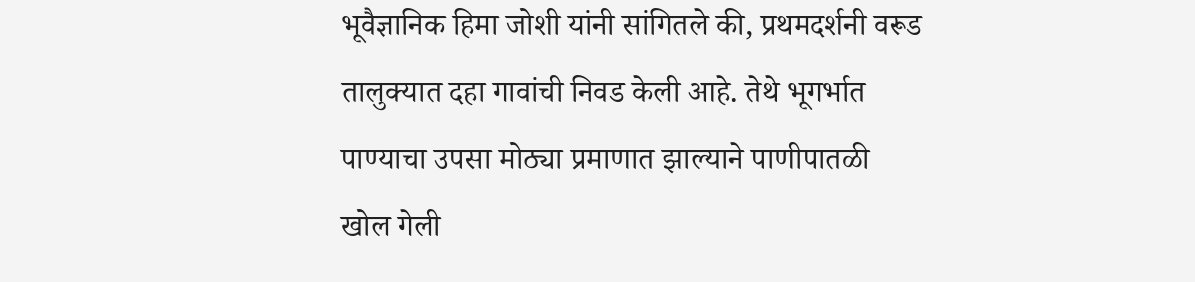भूवैज्ञानिक हिमा जोशी यांनी सांगितले की, प्रथमदर्शनी वरूड तालुक्यात दहा गावांची निवड केली आहे. तेथे भूगर्भात पाण्याचा उपसा मोठ्या प्रमाणात झाल्याने पाणीपातळी खोल गेली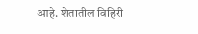आहे. शेतातील विहिरी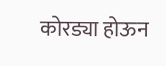कोरड्या होऊन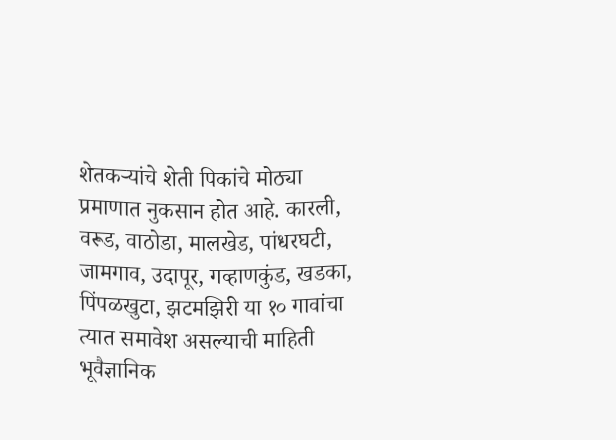शेतकऱ्यांचे शेती पिकांचे मोठ्या प्रमाणात नुकसान होत आहे. कारली, वरूड, वाठोडा, मालखेड, पांधरघटी, जामगाव, उदापूर, गव्हाणकुंड, खडका, पिंपळखुटा, झटमझिरी या १० गावांचा त्यात समावेश असल्याची माहिती भूवैज्ञानिक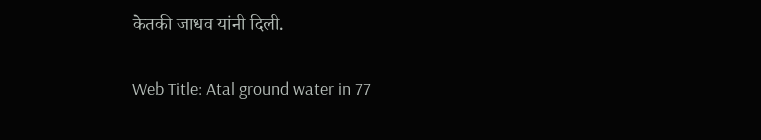केतकी जाधव यांनी दिली.

Web Title: Atal ground water in 77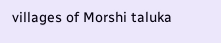villages of Morshi taluka